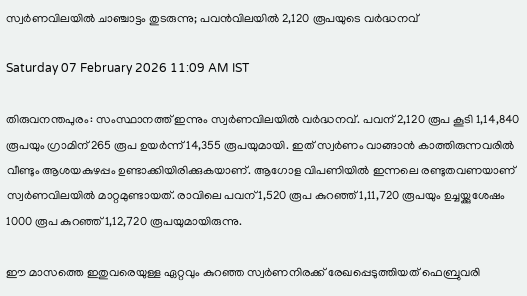സ്വർണവിലയിൽ ചാഞ്ചാട്ടം തുടരുന്നു; പവൻവിലയിൽ 2,120 രൂപയുടെ വർദ്ധനവ്

Saturday 07 February 2026 11:09 AM IST

തിരുവനന്തപുരം: സംസ്ഥാനത്ത് ഇന്നും സ്വർണവിലയിൽ വർദ്ധനവ്. പവന് 2,120 രൂപ കൂടി 1,14,840 രൂപയും ഗ്രാമിന് 265 രൂപ ഉയർന്ന് 14,355 രൂപയുമായി. ഇത് സ്വർണം വാങ്ങാൻ കാത്തിരുന്നവരിൽ വീണ്ടും ആശയകുഴപ്പം ഉണ്ടാക്കിയിരിക്കുകയാണ്. ആഗോള വിപണിയിൽ ഇന്നലെ രണ്ടുതവണയാണ് സ്വർണവിലയിൽ മാറ്റമുണ്ടായത്. രാവിലെ പവന് 1,520 രൂപ കുറഞ്ഞ് 1,11,720 രൂപയും ഉച്ചയ്ക്കുശേഷം 1000 രൂപ കുറഞ്ഞ് 1,12,720 രൂപയുമായിരുന്നു.

ഈ മാസത്തെ ഇതുവരെയുള്ള ഏറ്റവും കുറഞ്ഞ സ്വർണനിരക്ക് രേഖപ്പെടുത്തിയത് ഫെബ്രുവരി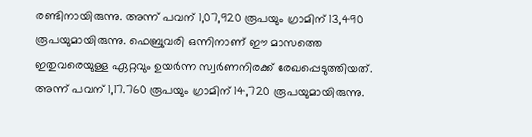രണ്ടിനായിരുന്നു. അന്ന് പവന് 1,07,920 രൂപയും ഗ്രാമിന് 13,490 രൂപയുമായിരുന്നു. ഫെബ്രുവരി ഒന്നിനാണ് ഈ മാസത്തെ ഇതുവരെയുള്ള ഏറ്റവും ഉയർന്ന സ്വർണനിരക്ക് രേഖപ്പെടുത്തിയത്. അന്ന് പവന് 1,17.760 രൂപയും ഗ്രാമിന് 14,720 രൂപയുമായിരുന്നു.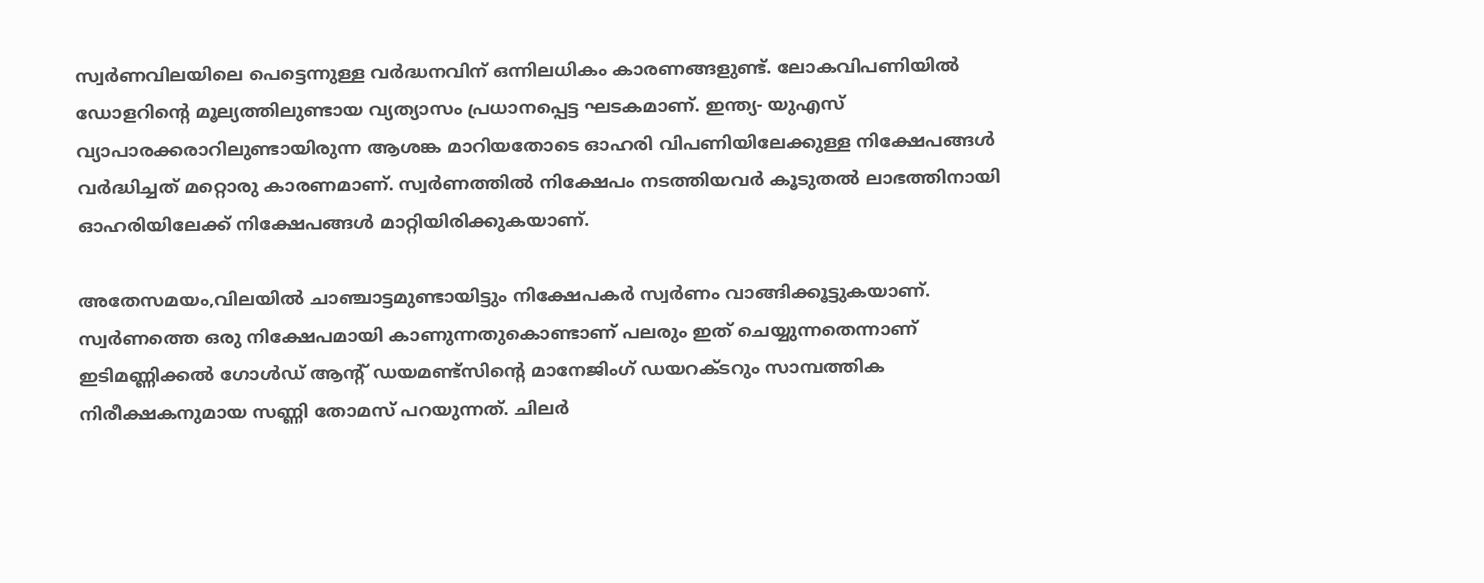സ്വർണവിലയിലെ പെട്ടെന്നുള്ള വർദ്ധനവിന് ഒന്നിലധികം കാരണങ്ങളുണ്ട്. ലോകവിപണിയിൽ ഡോളറിന്റെ മൂല്യത്തിലുണ്ടായ വ്യത്യാസം പ്രധാനപ്പെട്ട ഘടകമാണ്. ഇന്ത്യ- യുഎസ് വ്യാപാരക്കരാറിലുണ്ടായിരുന്ന ആശങ്ക മാറിയതോടെ ഓഹരി വിപണിയിലേക്കുള്ള നിക്ഷേപങ്ങൾ വർദ്ധിച്ചത് മറ്റൊരു കാരണമാണ്. സ്വർണത്തിൽ നിക്ഷേപം നടത്തിയവർ കൂടുതൽ ലാഭത്തിനായി ഓഹരിയിലേക്ക് നിക്ഷേപങ്ങൾ മാറ്റിയിരിക്കുകയാണ്.

അതേസമയം,വിലയിൽ ചാഞ്ചാട്ടമുണ്ടായിട്ടും നിക്ഷേപകർ സ്വർണം വാങ്ങിക്കൂട്ടുകയാണ്. സ്വർണത്തെ ഒരു നിക്ഷേപമായി കാണുന്നതുകൊണ്ടാണ് പലരും ഇത് ചെയ്യുന്നതെന്നാണ് ഇടിമണ്ണിക്കൽ ഗോൾഡ് ആന്റ് ഡയമണ്ട്സിന്റെ മാനേജിംഗ് ഡയറക്ടറും സാമ്പത്തിക നിരീക്ഷകനുമായ സണ്ണി തോമസ് പറയുന്നത്. ചിലർ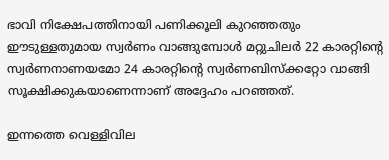ഭാവി നിക്ഷേപത്തിനായി പണിക്കൂലി കുറഞ്ഞതും ഈടുള്ളതുമായ സ്വർണം വാങ്ങുമ്പോൾ മറ്റുചിലർ 22 കാരറ്റിന്റെ സ്വർണനാണയമോ 24 കാരറ്റിന്റെ സ്വർണബിസ്ക്കറ്റോ വാങ്ങി സൂക്ഷിക്കുകയാണെന്നാണ് അദ്ദേഹം പറഞ്ഞത്.

ഇന്നത്തെ വെള്ളിവില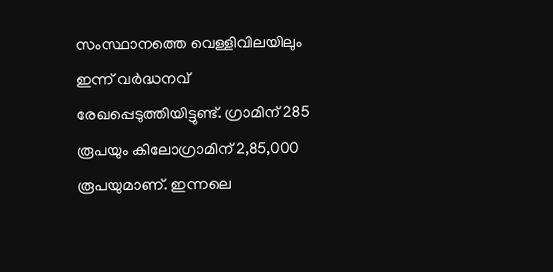സംസ്ഥാനത്തെ വെള്ളിവിലയിലും ഇന്ന് വർദ്ധനവ് രേഖപ്പെടുത്തിയിട്ടുണ്ട്. ഗ്രാമിന് 285 രൂപയും കിലോഗ്രാമിന് 2,85,000 രൂപയുമാണ്. ഇന്നലെ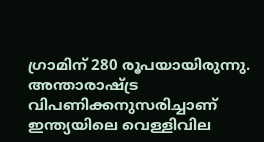ഗ്രാമിന് 280 രൂപയായിരുന്നു. അന്താരാഷ്ട്ര വിപണിക്കനുസരിച്ചാണ് ഇന്ത്യയിലെ വെള്ളിവില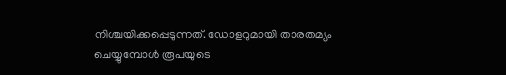നിശ്ചയിക്കപ്പെടുന്നത്. ഡോളറുമായി താരതമ്യം ചെയ്യുമ്പോൾ രൂപയുടെ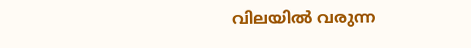വിലയിൽ വരുന്ന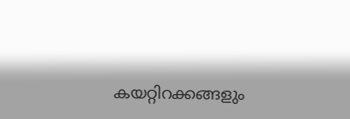കയറ്റിറക്കങ്ങളും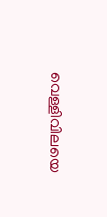വെള്ളിവിലയെ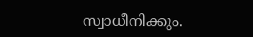സ്വാധീനിക്കും.